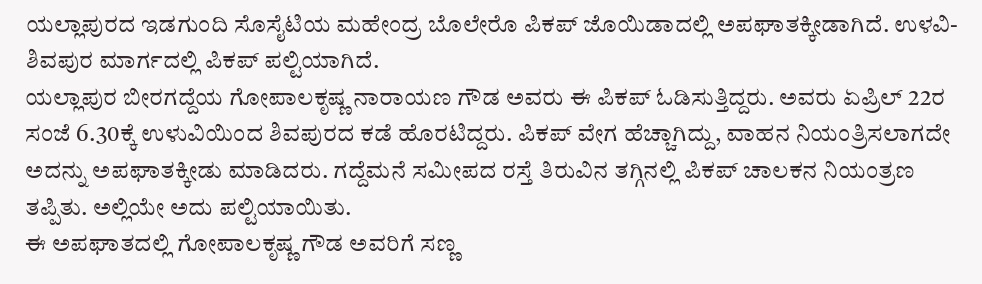ಯಲ್ಲಾಪುರದ ಇಡಗುಂದಿ ಸೊಸೈಟಿಯ ಮಹೇಂದ್ರ ಬೊಲೇರೊ ಪಿಕಪ್ ಜೊಯಿಡಾದಲ್ಲಿ ಅಪಘಾತಕ್ಕೀಡಾಗಿದೆ. ಉಳವಿ-ಶಿವಪುರ ಮಾರ್ಗದಲ್ಲಿ ಪಿಕಪ್ ಪಲ್ಟಿಯಾಗಿದೆ.
ಯಲ್ಲಾಪುರ ಬೀರಗದ್ದೆಯ ಗೋಪಾಲಕೃಷ್ಣ ನಾರಾಯಣ ಗೌಡ ಅವರು ಈ ಪಿಕಪ್ ಓಡಿಸುತ್ತಿದ್ದರು. ಅವರು ಏಪ್ರಿಲ್ 22ರ ಸಂಜೆ 6.30ಕ್ಕೆ ಉಳುವಿಯಿಂದ ಶಿವಪುರದ ಕಡೆ ಹೊರಟಿದ್ದರು. ಪಿಕಪ್ ವೇಗ ಹೆಚ್ಚಾಗಿದ್ದು, ವಾಹನ ನಿಯಂತ್ರಿಸಲಾಗದೇ ಅದನ್ನು ಅಪಘಾತಕ್ಕೀಡು ಮಾಡಿದರು. ಗದ್ದೆಮನೆ ಸಮೀಪದ ರಸ್ತೆ ತಿರುವಿನ ತಗ್ಗಿನಲ್ಲಿ ಪಿಕಪ್ ಚಾಲಕನ ನಿಯಂತ್ರಣ ತಪ್ಪಿತು. ಅಲ್ಲಿಯೇ ಅದು ಪಲ್ಟಿಯಾಯಿತು.
ಈ ಅಪಘಾತದಲ್ಲಿ ಗೋಪಾಲಕೃಷ್ಣ ಗೌಡ ಅವರಿಗೆ ಸಣ್ಣ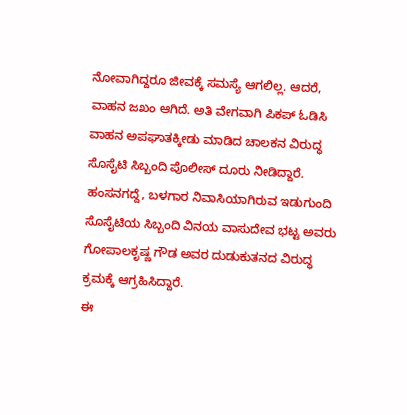ನೋವಾಗಿದ್ದರೂ ಜೀವಕ್ಕೆ ಸಮಸ್ಯೆ ಆಗಲಿಲ್ಲ. ಆದರೆ, ವಾಹನ ಜಖಂ ಆಗಿದೆ. ಅತಿ ವೇಗವಾಗಿ ಪಿಕಪ್ ಓಡಿಸಿ ವಾಹನ ಅಪಘಾತಕ್ಕೀಡು ಮಾಡಿದ ಚಾಲಕನ ವಿರುದ್ಧ ಸೊಸೈಟಿ ಸಿಬ್ಬಂದಿ ಪೊಲೀಸ್ ದೂರು ನೀಡಿದ್ದಾರೆ. ಹಂಸನಗದ್ದೆ, ಬಳಗಾರ ನಿವಾಸಿಯಾಗಿರುವ ಇಡುಗುಂದಿ ಸೊಸೈಟಿಯ ಸಿಬ್ಬಂದಿ ವಿನಯ ವಾಸುದೇವ ಭಟ್ಟ ಅವರು ಗೋಪಾಲಕೃಷ್ಣ ಗೌಡ ಅವರ ದುಡುಕುತನದ ವಿರುದ್ಧ ಕ್ರಮಕ್ಕೆ ಆಗ್ರಹಿಸಿದ್ದಾರೆ.
ಈ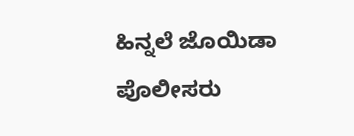ಹಿನ್ನಲೆ ಜೊಯಿಡಾ ಪೊಲೀಸರು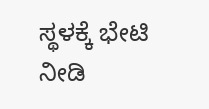ಸ್ಥಳಕ್ಕೆ ಭೇಟಿ ನೀಡಿ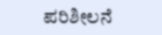ಪರಿಶೀಲನೆ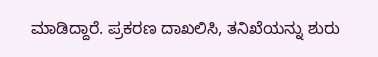ಮಾಡಿದ್ದಾರೆ. ಪ್ರಕರಣ ದಾಖಲಿಸಿ, ತನಿಖೆಯನ್ನು ಶುರು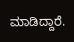ಮಾಡಿದ್ದಾರೆ.